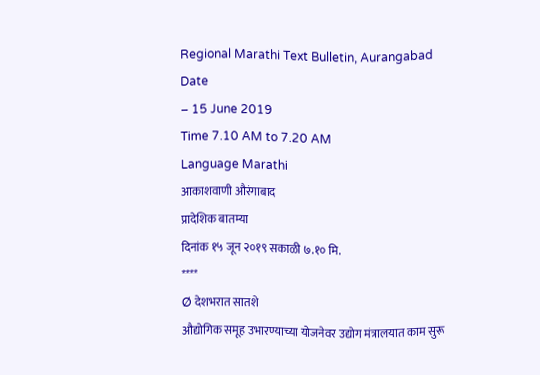Regional Marathi Text Bulletin, Aurangabad
Date
– 15 June 2019
Time 7.10 AM to 7.20 AM
Language Marathi
आकाशवाणी औरंगाबाद
प्रादेशिक बातम्या
दिनांक १५ जून २०१९ सकाळी ७.१० मि.
****
Ø देशभरात सातशे
औद्योगिक समूह उभारण्याच्या योजनेवर उद्योग मंत्रालयात काम सुरू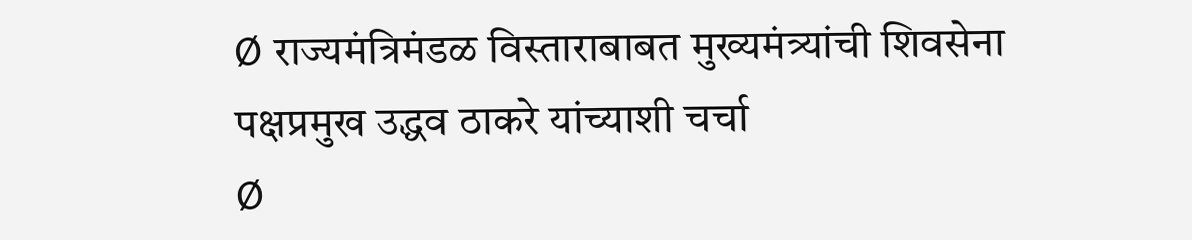Ø राज्यमंत्रिमंडळ विस्ताराबाबत मुख्यमंत्र्यांची शिवसेना पक्षप्रमुख उद्धव ठाकरे यांच्याशी चर्चा
Ø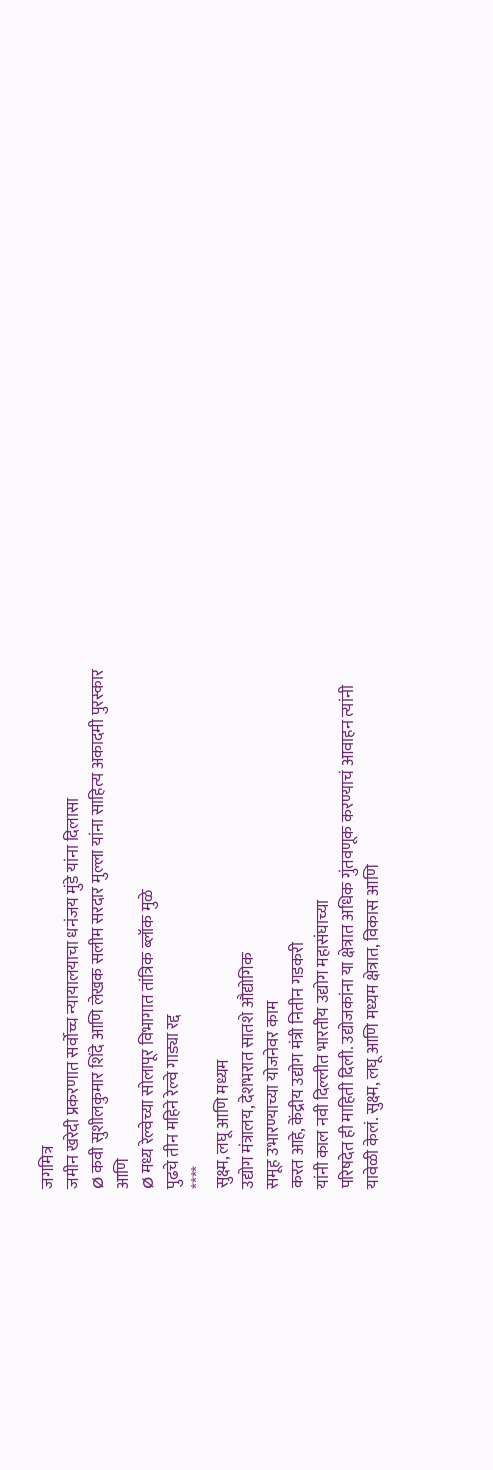जगमित्र
जमीन खरेदी प्रकरणात सर्वोच्च न्यायालयाचा धनंजय मुंडे यांना दिलासा
Ø कवी सुशीलकुमार शिंदे आणि लेखक सलीम सरदार मुल्ला यांना साहित्य अकादमी पुरस्कार
आणि
Ø मध्य रेल्वेच्या सोलापूर विभागात तांत्रिक ब्लॉक मुळे
पुढचे तीन महिने रेल्वे गाड्या रद्द
****
सुक्ष्म, लघू आणि मध्यम
उद्योग मंत्रालय, देशभरात सातशे औद्योगिक
समूह उभारण्याच्या योजनेवर काम
करत आहे, केंद्रीय उद्योग मंत्री नितीन गडकरी
यांनी काल नवी दिल्लीत भारतीय उद्योग महासंघाच्या
परिषदेत ही माहिती दिली. उद्योजकांना या क्षेत्रात अधिक गुंतवणूक करण्याचं आवाहन त्यांनी
यावेळी केलं. सुक्ष्म, लघू आणि मध्यम क्षेत्रात, विकास आणि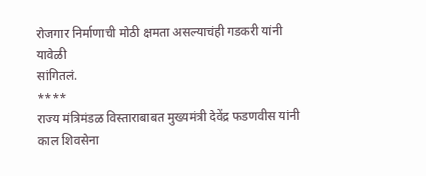रोजगार निर्माणाची मोठी क्षमता असल्याचंही गडकरी यांनी यावेळी
सांगितलं.
****
राज्य मंत्रिमंडळ विस्ताराबाबत मुख्यमंत्री देवेंद्र फडणवीस यांनी काल शिवसेना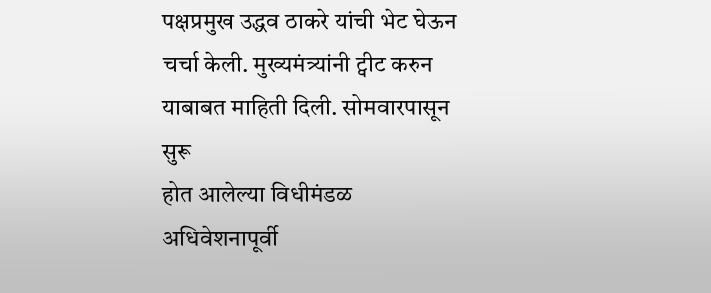पक्षप्रमुख उद्धव ठाकरे यांची भेट घेऊन चर्चा केली. मुख्यमंत्र्यांनी ट्वीट करुन याबाबत माहिती दिली. सोमवारपासून सुरू
होत आलेल्या विधीमंडळ अधिवेशनापूर्वी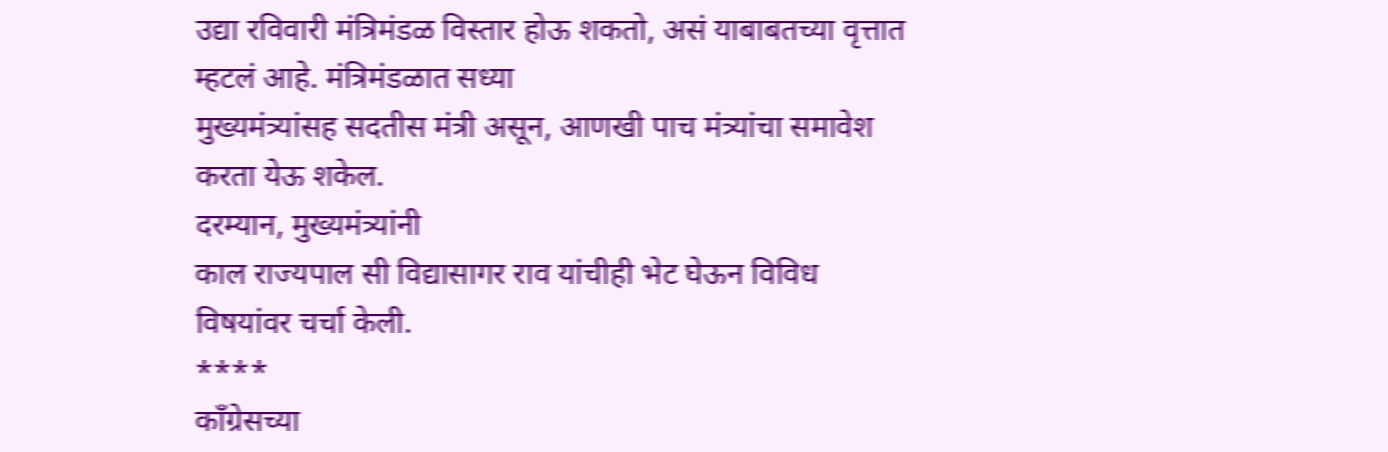उद्या रविवारी मंत्रिमंडळ विस्तार होऊ शकतो, असं याबाबतच्या वृत्तात म्हटलं आहे. मंत्रिमंडळात सध्या
मुख्यमंत्र्यांसह सदतीस मंत्री असून, आणखी पाच मंत्र्यांचा समावेश करता येऊ शकेल.
दरम्यान, मुख्यमंत्र्यांनी
काल राज्यपाल सी विद्यासागर राव यांचीही भेट घेऊन विविध विषयांवर चर्चा केली.
****
काँग्रेसच्या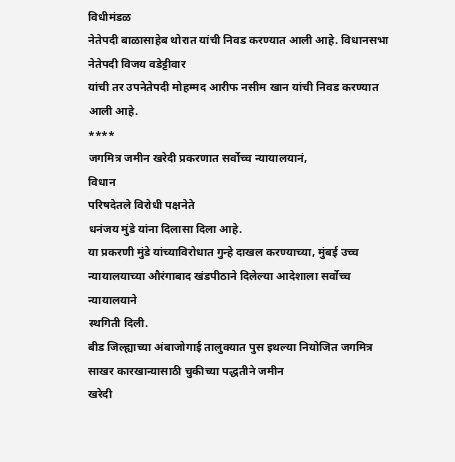विधीमंडळ
नेतेपदी बाळासाहेब थोरात यांची निवड करण्यात आली आहे. विधानसभा नेतेपदी विजय वडेट्टीवार
यांची तर उपनेतेपदी मोहम्मद आरीफ नसीम खान यांची निवड करण्यात आली आहे.
****
जगमित्र जमीन खरेदी प्रकरणात सर्वोच्च न्यायालयानं,
विधान
परिषदेतले विरोधी पक्षनेते
धनंजय मुंडे यांना दिलासा दिला आहे.
या प्रकरणी मुंडे यांच्याविरोधात गुन्हे दाखल करण्याच्या, मुंबई उच्च न्यायालयाच्या औरंगाबाद खंडपीठाने दिलेल्या आदेशाला सर्वोच्च न्यायालयाने
स्थगिती दिली.
बीड जिल्ह्याच्या अंबाजोगाई तालुक्यात पुस इथल्या नियोजित जगमित्र साखर कारखान्यासाठी चुकीच्या पद्धतीने जमीन
खरेदी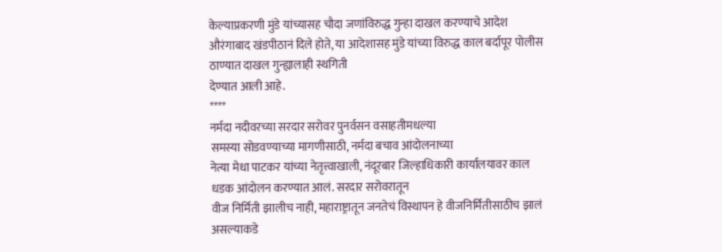केल्याप्रकरणी मुंडे यांच्यासह चौदा जणांविरुद्ध गुन्हा दाखल करण्याचे आदेश औरंगाबाद खंडपीठानं दिले होते, या आदेशासह मुंडे यांच्या विरुद्ध काल बर्दापूर पोलीस ठाण्यात दाखल गुन्ह्यालाही स्थगिती
देण्यात आली आहे.
****
नर्मदा नदीवरच्या सरदार सरोवर पुनर्वसन वसाहतीमधल्या
समस्या सोडवण्याच्या मागणीसाठी, नर्मदा बचाव आंदोलनाच्या
नेत्या मेधा पाटकर यांच्या नेतृत्त्वाखाली, नंदूरबार जिल्हाधिकारी कार्यालयावर काल धडक आंदोलन करण्यात आलं. सरदार सरोवरातून
वीज निर्मिती झालीच नाही, महाराष्ट्रातून जनतेचं विस्थापन हे वीजनिर्मितीसाठीच झालं असल्याकडे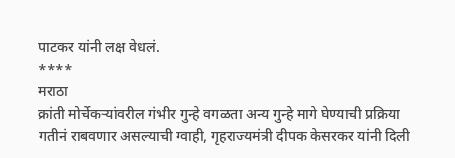पाटकर यांनी लक्ष वेधलं.
****
मराठा
क्रांती मोर्चेकऱ्यांवरील गंभीर गुन्हे वगळता अन्य गुन्हे मागे घेण्याची प्रक्रिया
गतीनं राबवणार असल्याची ग्वाही, गृहराज्यमंत्री दीपक केसरकर यांनी दिली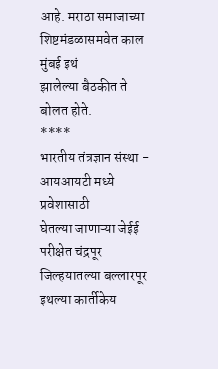आहे. मराठा समाजाच्या शिष्टमंडळासमवेत काल मुंबई इथं
झालेल्या बैठकीत ते बोलत होते.
****
भारतीय तंत्रज्ञान संस्था - आयआयटी मध्ये प्रवेशासाठी
घेतल्या जाणाऱ्या जेईई परीक्षेत चंद्रपूर जिल्हयातल्या बल्लारपूर इथल्या कार्तीकेय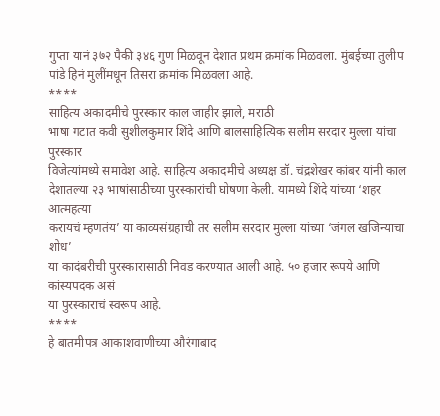गुप्ता यानं ३७२ पैकी ३४६ गुण मिळवून देशात प्रथम क्रमांक मिळवला. मुंबईच्या तुलीप
पांडे हिनं मुलींमधून तिसरा क्रमांक मिळवला आहे.
****
साहित्य अकादमीचे पुरस्कार काल जाहीर झाले, मराठी
भाषा गटात कवी सुशीलकुमार शिंदे आणि बालसाहित्यिक सलीम सरदार मुल्ला यांचा पुरस्कार
विजेत्यांमध्ये समावेश आहे. साहित्य अकादमीचे अध्यक्ष डॉ. चंद्रशेखर कांबर यांनी काल
देशातल्या २३ भाषांसाठीच्या पुरस्कारांची घोषणा केली. यामध्ये शिंदे यांच्या ‘शहर आत्महत्या
करायचं म्हणतंय’ या काव्यसंग्रहाची तर सलीम सरदार मुल्ला यांच्या ‘जंगल खजिन्याचा शोध’
या कादंबरीची पुरस्कारासाठी निवड करण्यात आली आहे. ५० हजार रूपये आणि कांस्यपदक असं
या पुरस्काराचं स्वरूप आहे.
****
हे बातमीपत्र आकाशवाणीच्या औरंगाबाद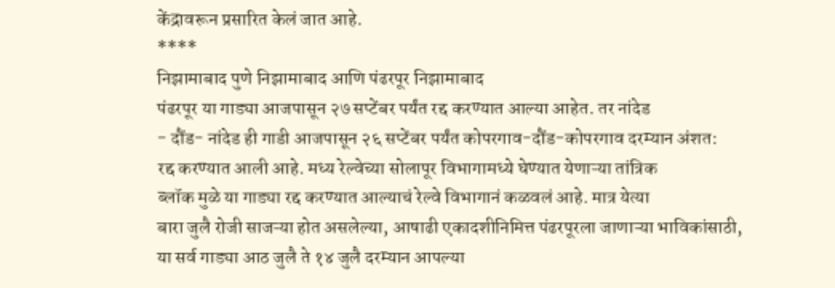केंद्रावरून प्रसारित केलं जात आहे.
****
निझामाबाद पुणे निझामाबाद आणि पंढरपूर निझामाबाद
पंढरपूर या गाड्या आजपासून २७ सप्टेंबर पर्यंत रद्द करण्यात आल्या आहेत. तर नांदेड
- दौंड- नांदेड ही गाडी आजपासून २६ सप्टेंबर पर्यंत कोपरगाव-दौंड-कोपरगाव दरम्यान अंशत:
रद्द करण्यात आली आहे. मध्य रेल्वेच्या सोलापूर विभागामध्ये घेण्यात येणाऱ्या तांत्रिक
ब्लॉक मुळे या गाड्या रद्द करण्यात आल्याचं रेल्वे विभागानं कळवलं आहे. मात्र येत्या
बारा जुलै रोजी साजऱ्या होत असलेल्या, आषाढी एकादशीनिमित्त पंढरपूरला जाणाऱ्या भाविकांसाठी,
या सर्व गाड्या आठ जुलै ते १४ जुलै दरम्यान आपल्या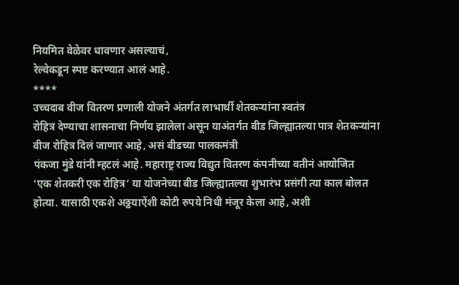नियमित वेळेवर धावणार असल्याचं,
रेल्वेकडून स्पष्ट करण्यात आलं आहे.
****
उच्चदाब वीज वितरण प्रणाली योजने अंतर्गत लाभार्थी शेतकऱ्यांना स्वतंत्र
रोहित्र देण्याचा शासनाचा निर्णय झालेला असून याअंतर्गत बीड जिल्ह्यातल्या पात्र शेतकऱ्यांना
वीज रोहित्र दिलं जाणार आहे, असं बीडच्या पालकमंत्री
पंकजा मुंडे यांनी म्हटलं आहे. महाराष्ट्र राज्य विद्युत वितरण कंपनीच्या वतीनं आयोजित
‘एक शेतकरी एक रोहित्र’ या योजनेच्या बीड जिल्ह्यातल्या शुभारंभ प्रसंगी त्या काल बोलत
होत्या. यासाठी एकशे अठ्ठयाऐंशी कोटी रुपये निधी मंजूर केला आहे, अशी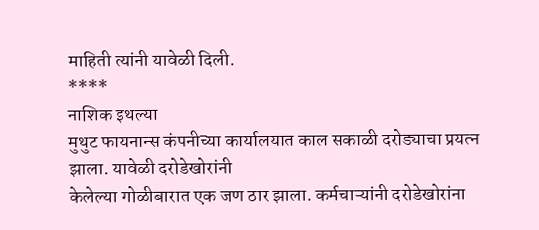माहिती त्यांनी यावेळी दिली.
****
नाशिक इथल्या
मुथुट फायनान्स कंपनीच्या कार्यालयात काल सकाळी दरोड्याचा प्रयत्न झाला. यावेळी दरोडेखोरांनी
केलेल्या गोळीबारात एक जण ठार झाला. कर्मचाऱ्यांनी दरोडेखोरांना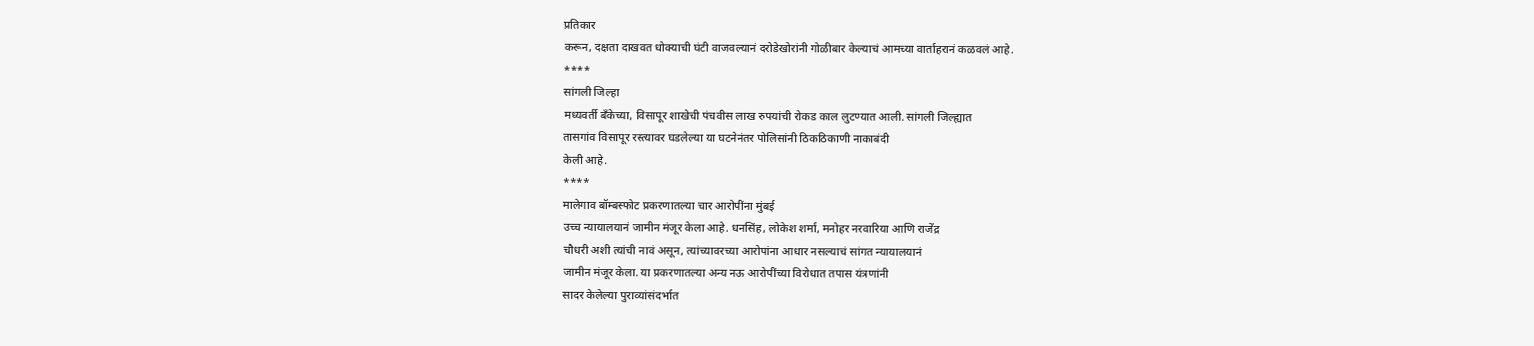प्रतिकार
करून, दक्षता दाखवत धोक्याची घंटी वाजवल्यानं दरोडेखोरांनी गोळीबार केल्याचं आमच्या वार्ताहरानं कळवलं आहे.
****
सांगली जिल्हा
मध्यवर्ती बँकेच्या, विसापूर शाखेची पंचवीस लाख रुपयांची रोकड काल लुटण्यात आली. सांगली जिल्ह्यात
तासगांव विसापूर रस्त्यावर घडलेल्या या घटनेनंतर पोलिसांनी ठिकठिकाणी नाकाबंदी
केली आहे.
****
मालेगाव बॉम्बस्फोट प्रकरणातल्या चार आरोपींना मुंबई
उच्च न्यायालयानं जामीन मंजूर केला आहे. धनसिंह, लोकेश शर्मा, मनोहर नरवारिया आणि राजेंद्र
चौधरी अशी त्यांची नावं असून, त्यांच्यावरच्या आरोपांना आधार नसल्याचं सांगत न्यायालयानं
जामीन मंजूर केला. या प्रकरणातल्या अन्य नऊ आरोपींच्या विरोधात तपास यंत्रणांनी
सादर केलेल्या पुराव्यांसंदर्भात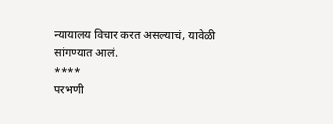न्यायालय विचार करत असल्याचं, यावेळी सांगण्यात आलं.
****
परभणी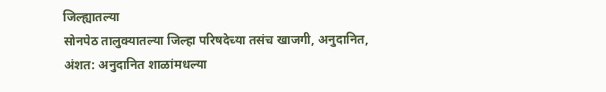जिल्ह्यातल्या
सोनपेठ तालुक्यातल्या जिल्हा परिषदेच्या तसंच खाजगी, अनुदानित,
अंशत: अनुदानित शाळांमधल्या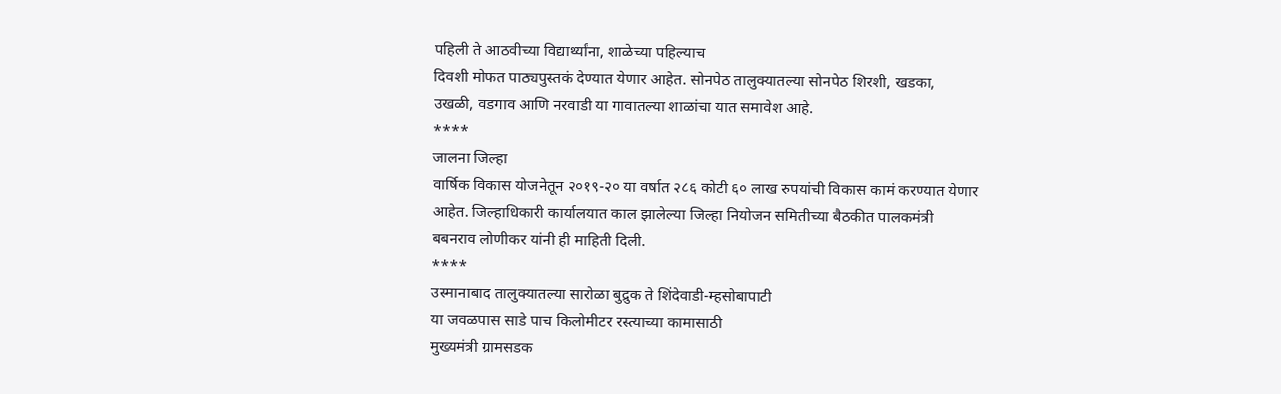पहिली ते आठवीच्या विद्यार्थ्यांना, शाळेच्या पहिल्याच
दिवशी मोफत पाठ्यपुस्तकं देण्यात येणार आहेत. सोनपेठ तालुक्यातल्या सोनपेठ शिरशी, खडका,
उखळी, वडगाव आणि नरवाडी या गावातल्या शाळांचा यात समावेश आहे.
****
जालना जिल्हा
वार्षिक विकास योजनेतून २०१९-२० या वर्षात २८६ कोटी ६० लाख रुपयांची विकास कामं करण्यात येणार
आहेत. जिल्हाधिकारी कार्यालयात काल झालेल्या जिल्हा नियोजन समितीच्या बैठकीत पालकमंत्री
बबनराव लोणीकर यांनी ही माहिती दिली.
****
उस्मानाबाद तालुक्यातल्या सारोळा बुद्रुक ते शिंदेवाडी-म्हसोबापाटी
या जवळपास साडे पाच किलोमीटर रस्त्याच्या कामासाठी
मुख्यमंत्री ग्रामसडक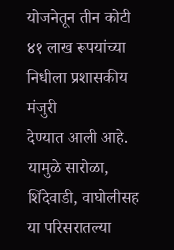योजनेतून तीन कोटी ४१ लाख रूपयांच्या निधीला प्रशासकीय मंजुरी
देण्यात आली आहे. यामुळे सारोळा, शिंदेवाडी, वाघोलीसह या परिसरातल्या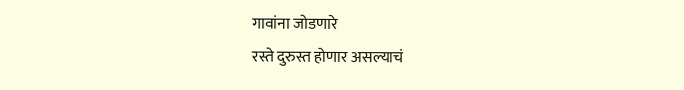गावांना जोडणारे
रस्ते दुरुस्त होणार असल्याचं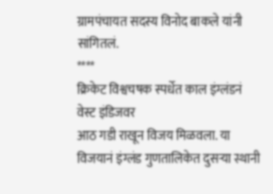ग्रामपंचायत सदस्य विनोद बाकले यांनी सांगितलं.
****
क्रिकेट विश्वचषक स्पर्धेत काल इंग्लंडनं वेस्ट इंडिजवर
आठ गडी राखून विजय मिळवला. या विजयानं इंग्लंड गुणतालिकेत दुसऱ्या स्थानी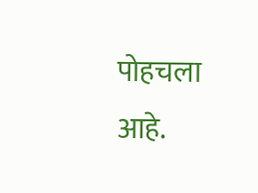पोहचला आहे.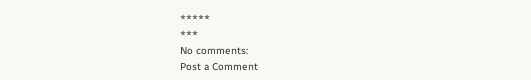*****
***
No comments:
Post a Comment